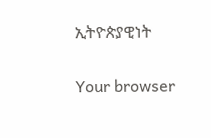ኢትዮጵያዊነት

Your browser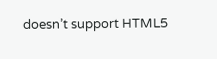doesn’t support HTML5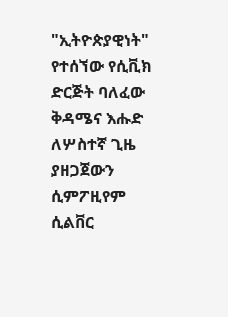"ኢትዮጵያዊነት" የተሰኘው የሲቪክ ድርጅት ባለፈው ቅዳሜና እሑድ ለሦስተኛ ጊዜ ያዘጋጀውን ሲምፖዚየም ሲልቨር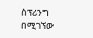ስፕሪንግ በሚገኘው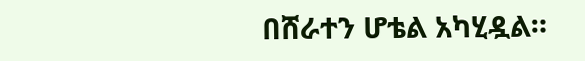በሸራተን ሆቴል አካሂዷል።